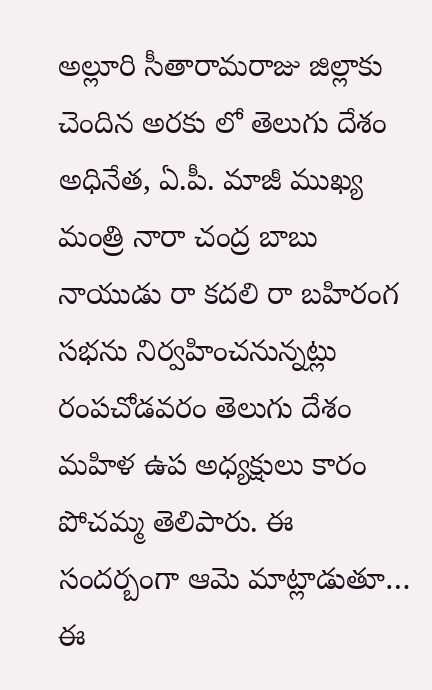అల్లూరి సీతారామరాజు జిల్లాకు చెందిన అరకు లో తెలుగు దేశం అధినేత, ఏ.పీ. మాజీ ముఖ్య మంత్రి నారా చంద్ర బాబు నాయుడు రా కదలి రా బహిరంగ సభను నిర్వహించనున్నట్లు రంపచోడవరం తెలుగు దేశం మహిళ ఉప అధ్యక్షులు కారం పోచమ్మ తెలిపారు. ఈ సందర్బంగా ఆమె మాట్లాడుతూ… ఈ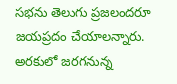సభను తెలుగు ప్రజలందరూ జయప్రదం చేయాలన్నారు.
అరకులో జరగనున్న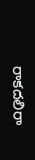రాకదలిరా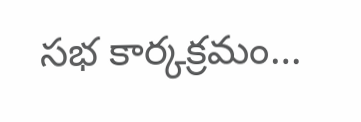సభ కార్కక్రమం…